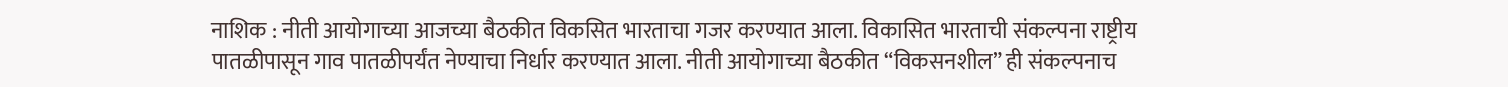नाशिक : नीती आयोगाच्या आजच्या बैठकीत विकसित भारताचा गजर करण्यात आला. विकासित भारताची संकल्पना राष्ट्रीय पातळीपासून गाव पातळीपर्यंत नेण्याचा निर्धार करण्यात आला. नीती आयोगाच्या बैठकीत “विकसनशील” ही संकल्पनाच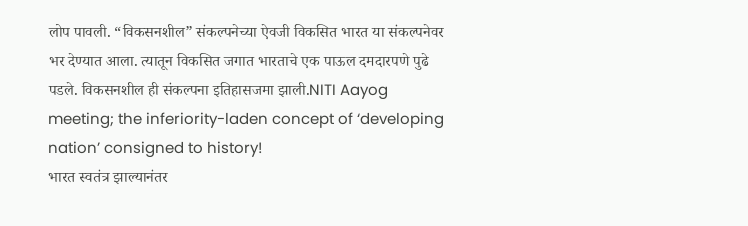लोप पावली. “विकसनशील” संकल्पनेच्या ऐवजी विकसित भारत या संकल्पनेवर भर देण्यात आला. त्यातून विकसित जगात भारताचे एक पाऊल दमदारपणे पुढे पडले. विकसनशील ही संकल्पना इतिहासजमा झाली.NITI Aayog meeting; the inferiority-laden concept of ‘developing nation’ consigned to history!
भारत स्वतंत्र झाल्यानंतर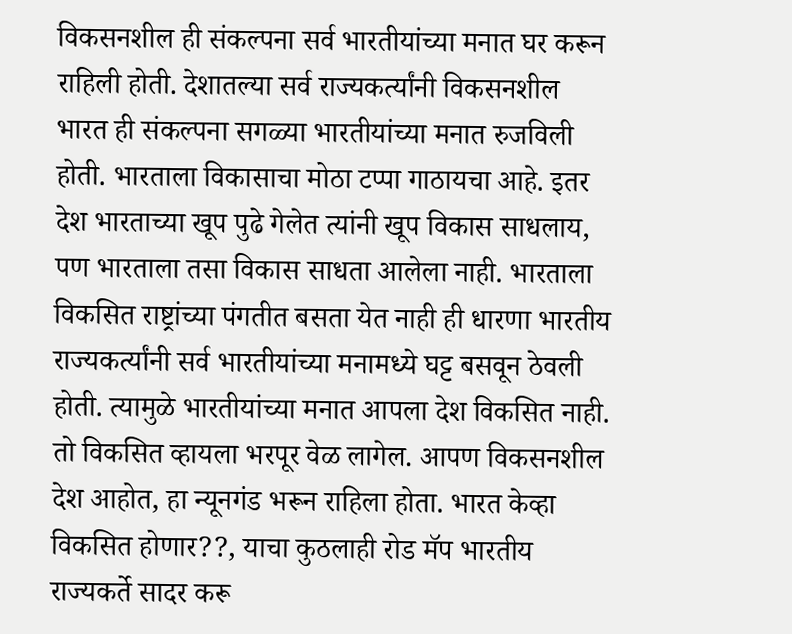विकसनशील ही संकल्पना सर्व भारतीयांच्या मनात घर करून राहिली होती. देशातल्या सर्व राज्यकर्त्यांनी विकसनशील भारत ही संकल्पना सगळ्या भारतीयांच्या मनात रुजविली होती. भारताला विकासाचा मोठा टप्पा गाठायचा आहे. इतर देश भारताच्या खूप पुढे गेलेत त्यांनी खूप विकास साधलाय, पण भारताला तसा विकास साधता आलेला नाही. भारताला विकसित राष्ट्रांच्या पंगतीत बसता येत नाही ही धारणा भारतीय राज्यकर्त्यांनी सर्व भारतीयांच्या मनामध्ये घट्ट बसवून ठेवली होती. त्यामुळे भारतीयांच्या मनात आपला देश विकसित नाही. तो विकसित व्हायला भरपूर वेळ लागेल. आपण विकसनशील देश आहोत, हा न्यूनगंड भरून राहिला होता. भारत केव्हा विकसित होणार??, याचा कुठलाही रोड मॅप भारतीय राज्यकर्ते सादर करू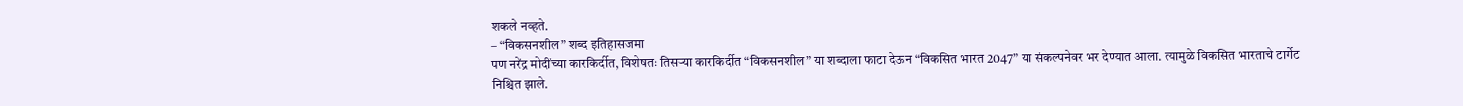शकले नव्हते.
– “विकसनशील” शब्द इतिहासजमा
पण नरेंद्र मोदींच्या कारकिर्दीत, विशेषतः तिसऱ्या कारकिर्दीत “विकसनशील” या शब्दाला फाटा देऊन “विकसित भारत 2047” या संकल्पनेवर भर देण्यात आला. त्यामुळे विकसित भारताचे टार्गेट निश्चित झाले.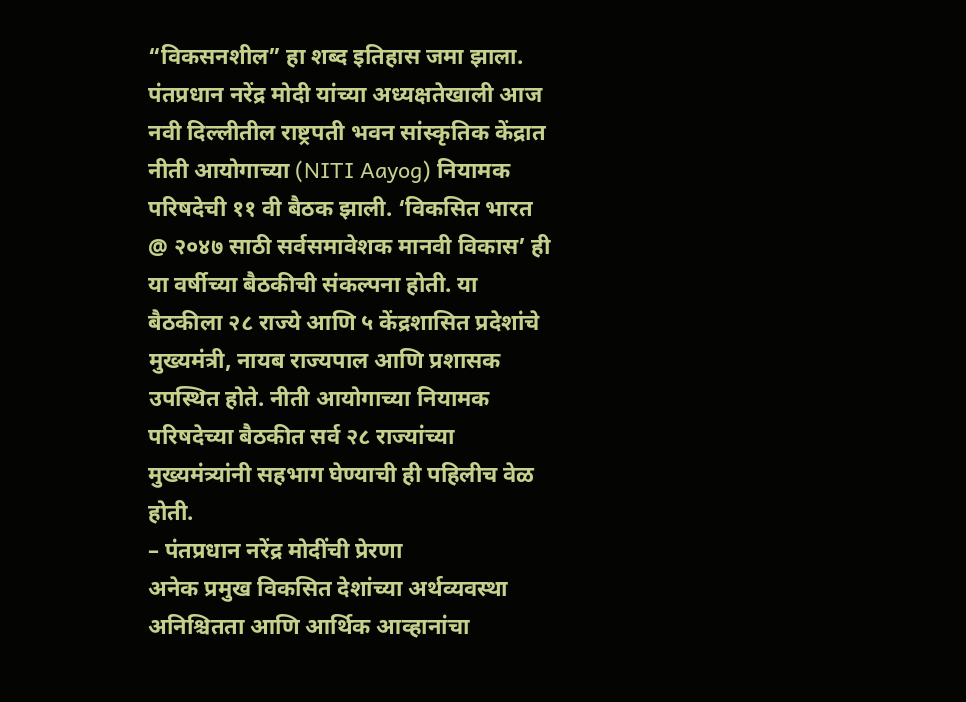“विकसनशील” हा शब्द इतिहास जमा झाला.
पंतप्रधान नरेंद्र मोदी यांच्या अध्यक्षतेखाली आज नवी दिल्लीतील राष्ट्रपती भवन सांस्कृतिक केंद्रात नीती आयोगाच्या (NITI Aayog) नियामक परिषदेची ११ वी बैठक झाली. ‘विकसित भारत @ २०४७ साठी सर्वसमावेशक मानवी विकास’ ही या वर्षीच्या बैठकीची संकल्पना होती. या बैठकीला २८ राज्ये आणि ५ केंद्रशासित प्रदेशांचे मुख्यमंत्री, नायब राज्यपाल आणि प्रशासक उपस्थित होते. नीती आयोगाच्या नियामक परिषदेच्या बैठकीत सर्व २८ राज्यांच्या मुख्यमंत्र्यांनी सहभाग घेण्याची ही पहिलीच वेळ होती.
– पंतप्रधान नरेंद्र मोदींची प्रेरणा
अनेक प्रमुख विकसित देशांच्या अर्थव्यवस्था अनिश्चितता आणि आर्थिक आव्हानांचा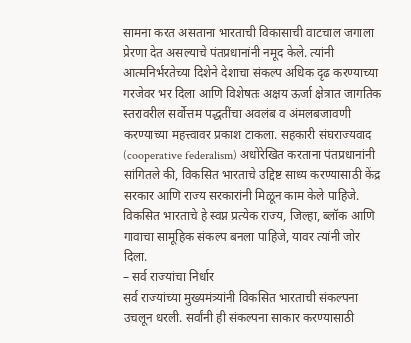सामना करत असताना भारताची विकासाची वाटचाल जगाला प्रेरणा देत असल्याचे पंतप्रधानांनी नमूद केले. त्यांनी आत्मनिर्भरतेच्या दिशेने देशाचा संकल्प अधिक दृढ करण्याच्या गरजेवर भर दिला आणि विशेषतः अक्षय ऊर्जा क्षेत्रात जागतिक स्तरावरील सर्वोत्तम पद्धतींचा अवलंब व अंमलबजावणी करण्याच्या महत्त्वावर प्रकाश टाकला. सहकारी संघराज्यवाद (cooperative federalism) अधोरेखित करताना पंतप्रधानांनी सांगितले की, विकसित भारताचे उद्दिष्ट साध्य करण्यासाठी केंद्र सरकार आणि राज्य सरकारांनी मिळून काम केले पाहिजे. विकसित भारताचे हे स्वप्न प्रत्येक राज्य, जिल्हा, ब्लॉक आणि गावाचा सामूहिक संकल्प बनला पाहिजे, यावर त्यांनी जोर दिला.
– सर्व राज्यांचा निर्धार
सर्व राज्यांच्या मुख्यमंत्र्यांनी विकसित भारताची संकल्पना उचलून धरली. सर्वांनी ही संकल्पना साकार करण्यासाठी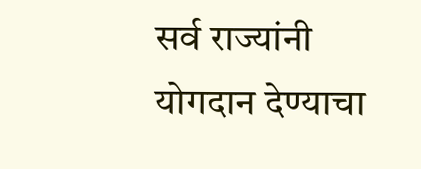सर्व राज्यांनी योगदान देण्याचा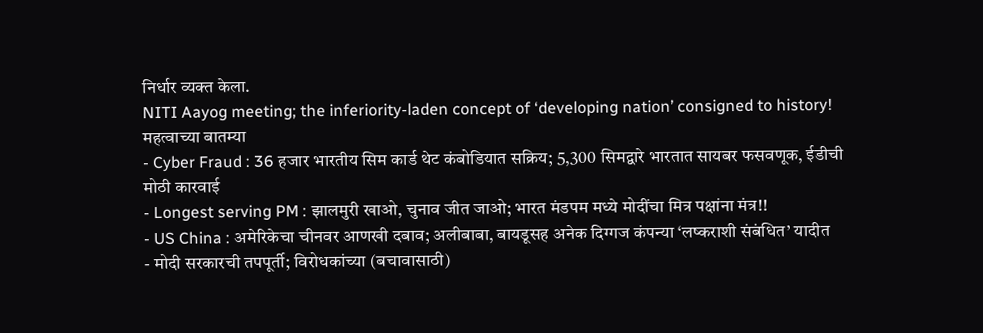निर्धार व्यक्त केला.
NITI Aayog meeting; the inferiority-laden concept of ‘developing nation’ consigned to history!
महत्वाच्या बातम्या
- Cyber Fraud : 36 हजार भारतीय सिम कार्ड थेट कंबोडियात सक्रिय; 5,300 सिमद्वारे भारतात सायबर फसवणूक, ईडीची मोठी कारवाई
- Longest serving PM : झालमुरी खाओ, चुनाव जीत जाओ; भारत मंडपम मध्ये मोदींचा मित्र पक्षांना मंत्र!!
- US China : अमेरिकेचा चीनवर आणखी दबाव; अलीबाबा, बायडूसह अनेक दिग्गज कंपन्या ‘लष्कराशी संबंधित’ यादीत
- मोदी सरकारची तपपूर्ती; विरोधकांच्या (बचावासाठी)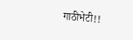गाठीभेटी!!